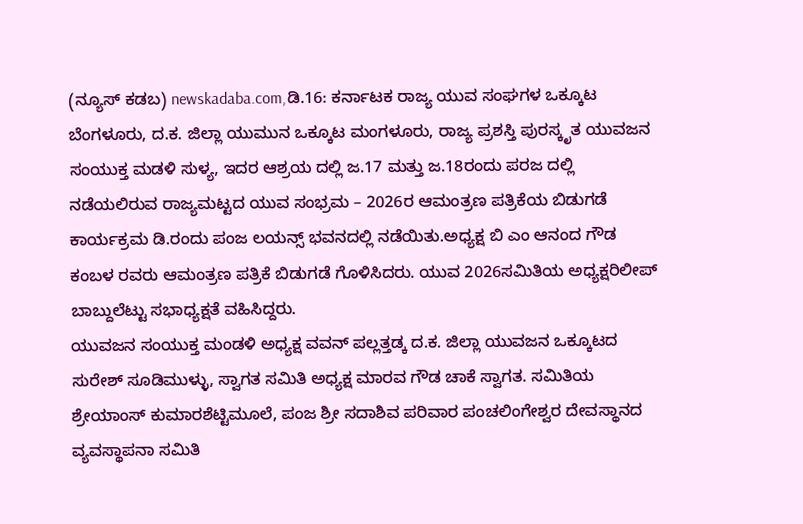(ನ್ಯೂಸ್ ಕಡಬ) newskadaba.com,ಡಿ.16: ಕರ್ನಾಟಕ ರಾಜ್ಯ ಯುವ ಸಂಘಗಳ ಒಕ್ಕೂಟ ಬೆಂಗಳೂರು, ದ.ಕ. ಜಿಲ್ಲಾ ಯುಮುನ ಒಕ್ಕೂಟ ಮಂಗಳೂರು, ರಾಜ್ಯ ಪ್ರಶಸ್ತಿ ಪುರಸ್ಕೃತ ಯುವಜನ ಸಂಯುಕ್ತ ಮಡಳಿ ಸುಳ್ಯ, ಇದರ ಆಶ್ರಯ ದಲ್ಲಿ ಜ.17 ಮತ್ತು ಜ.18ರಂದು ಪರಜ ದಲ್ಲಿ ನಡೆಯಲಿರುವ ರಾಜ್ಯಮಟ್ಟದ ಯುವ ಸಂಭ್ರಮ – 2026ರ ಆಮಂತ್ರಣ ಪತ್ರಿಕೆಯ ಬಿಡುಗಡೆ ಕಾರ್ಯಕ್ರಮ ಡಿ.ರಂದು ಪಂಜ ಲಯನ್ಸ್ ಭವನದಲ್ಲಿ ನಡೆಯಿತು.ಅಧ್ಯಕ್ಷ ಬಿ ಎಂ ಆನಂದ ಗೌಡ ಕಂಬಳ ರವರು ಆಮಂತ್ರಣ ಪತ್ರಿಕೆ ಬಿಡುಗಡೆ ಗೊಳಿಸಿದರು. ಯುವ 2026ಸಮಿತಿಯ ಅಧ್ಯಕ್ಷರಿಲೀಪ್ ಬಾಬ್ದುಲೆಟ್ಟು ಸಭಾಧ್ಯಕ್ಷತೆ ವಹಿಸಿದ್ದರು.
ಯುವಜನ ಸಂಯುಕ್ತ ಮಂಡಳಿ ಅಧ್ಯಕ್ಷ ವವನ್ ಪಲ್ಲತ್ತಡ್ಕ ದ.ಕ. ಜಿಲ್ಲಾ ಯುವಜನ ಒಕ್ಕೂಟದ ಸುರೇಶ್ ಸೂಡಿಮುಳ್ಳು, ಸ್ವಾಗತ ಸಮಿತಿ ಅಧ್ಯಕ್ಷ ಮಾರವ ಗೌಡ ಚಾಕೆ ಸ್ವಾಗತ. ಸಮಿತಿಯ ಶ್ರೇಯಾಂಸ್ ಕುಮಾರಶೆಟ್ಟಿಮೂಲೆ, ಪಂಜ ಶ್ರೀ ಸದಾಶಿವ ಪರಿವಾರ ಪಂಚಲಿಂಗೇಶ್ವರ ದೇವಸ್ಥಾನದ ವ್ಯವಸ್ಥಾಪನಾ ಸಮಿತಿ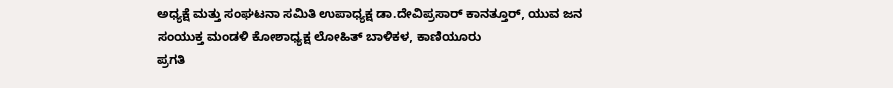ಅಧ್ಯಕ್ಷೆ ಮತ್ತು ಸಂಘಟನಾ ಸಮಿತಿ ಉಪಾಧ್ಯಕ್ಷ ಡಾ.ದೇವಿಪ್ರಸಾರ್ ಕಾನತ್ತೂರ್, ಯುವ ಜನ ಸಂಯುಕ್ತ ಮಂಡಳಿ ಕೋಶಾಧ್ಯಕ್ಷ ಲೋಹಿತ್ ಬಾಳಿಕಳ, ಕಾಣಿಯೂರು
ಪ್ರಗತಿ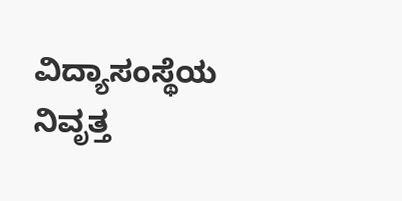ವಿದ್ಯಾಸಂಸ್ಥೆಯ ನಿವೃತ್ತ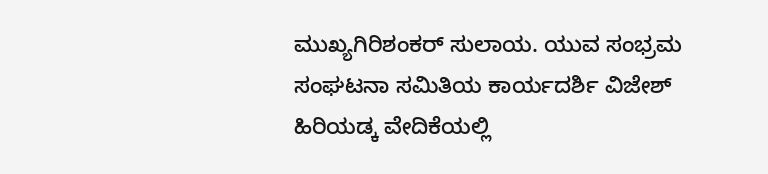ಮುಖ್ಯಗಿರಿಶಂಕರ್ ಸುಲಾಯ. ಯುವ ಸಂಭ್ರಮ ಸಂಘಟನಾ ಸಮಿತಿಯ ಕಾರ್ಯದರ್ಶಿ ವಿಜೇಶ್ ಹಿರಿಯಡ್ಕ ವೇದಿಕೆಯಲ್ಲಿ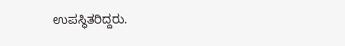ಉಪಸ್ಥಿತರಿದ್ದರು.